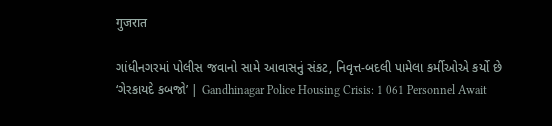गुजरात

ગાંધીનગરમાં પોલીસ જવાનો સામે આવાસનું સંકટ, નિવૃત્ત-બદલી પામેલા કર્મીઓએ કર્યો છે ‘ગેરકાયદે કબજો’ | Gandhinagar Police Housing Crisis: 1 061 Personnel Await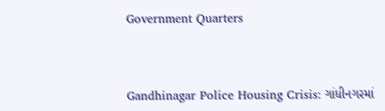Government Quarters



Gandhinagar Police Housing Crisis: ગાંધીનગરમાં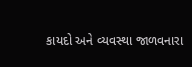કાયદો અને વ્યવસ્થા જાળવનારા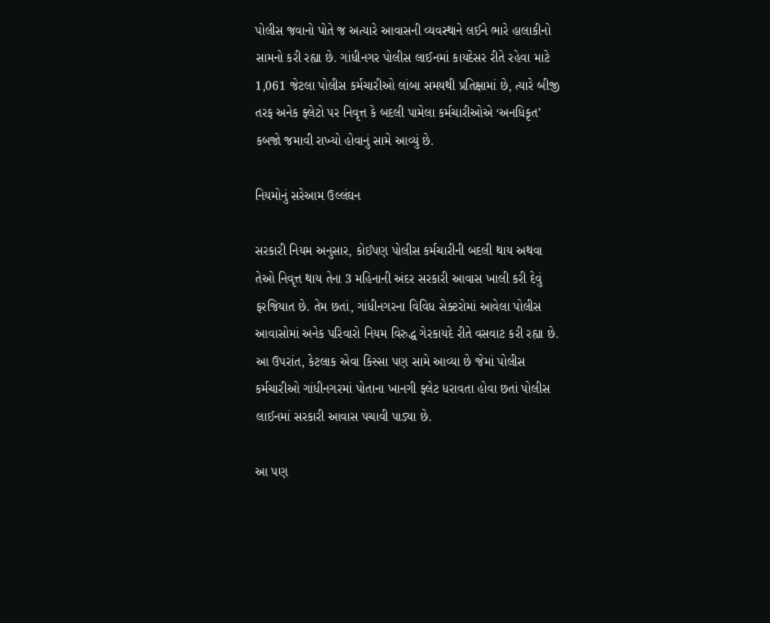પોલીસ જવાનો પોતે જ અત્યારે આવાસની વ્યવસ્થાને લઈને ભારે હાલાકીનો સામનો કરી રહ્યા છે. ગાંધીનગર પોલીસ લાઈનમાં કાયદેસર રીતે રહેવા માટે 1,061 જેટલા પોલીસ કર્મચારીઓ લાંબા સમયથી પ્રતિક્ષામાં છે, ત્યારે બીજી તરફ અનેક ફ્લેટો પર નિવૃત્ત કે બદલી પામેલા કર્મચારીઓએ ‘અનધિકૃત’ કબજો જમાવી રાખ્યો હોવાનું સામે આવ્યું છે.

નિયમોનું સરેઆમ ઉલ્લંઘન

સરકારી નિયમ અનુસાર, કોઈપણ પોલીસ કર્મચારીની બદલી થાય અથવા તેઓ નિવૃત્ત થાય તેના 3 મહિનાની અંદર સરકારી આવાસ ખાલી કરી દેવું ફરજિયાત છે. તેમ છતાં, ગાંધીનગરના વિવિધ સેક્ટરોમાં આવેલા પોલીસ આવાસોમાં અનેક પરિવારો નિયમ વિરુદ્ધ ગેરકાયદે રીતે વસવાટ કરી રહ્યા છે. આ ઉપરાંત, કેટલાક એવા કિસ્સા પણ સામે આવ્યા છે જેમાં પોલીસ કર્મચારીઓ ગાંધીનગરમાં પોતાના ખાનગી ફ્લેટ ધરાવતા હોવા છતાં પોલીસ લાઈનમાં સરકારી આવાસ પચાવી પાડ્યા છે.

આ પણ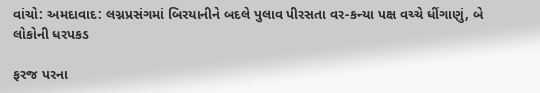વાંચો: અમદાવાદ: લગ્નપ્રસંગમાં બિરયાનીને બદલે પુલાવ પીરસતા વર-કન્યા પક્ષ વચ્ચે ધીંગાણું, બે લોકોની ધરપકડ

ફરજ પરના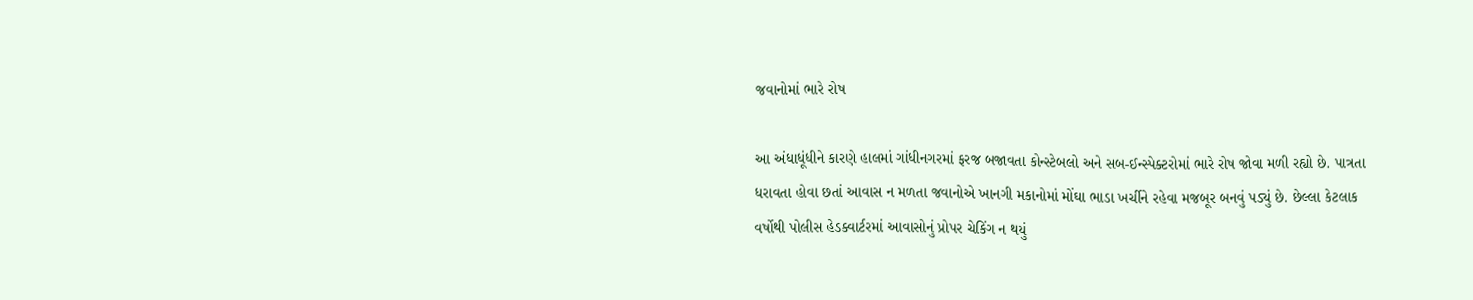જવાનોમાં ભારે રોષ

આ અંધાધૂંધીને કારણે હાલમાં ગાંધીનગરમાં ફરજ બજાવતા કોન્સ્ટેબલો અને સબ-ઈન્સ્પેક્ટરોમાં ભારે રોષ જોવા મળી રહ્યો છે. પાત્રતા ધરાવતા હોવા છતાં આવાસ ન મળતા જવાનોએ ખાનગી મકાનોમાં મોંઘા ભાડા ખર્ચીને રહેવા મજબૂર બનવું પડ્યું છે. છેલ્લા કેટલાક વર્ષોથી પોલીસ હેડક્વાર્ટરમાં આવાસોનું પ્રોપર ચેકિંગ ન થયું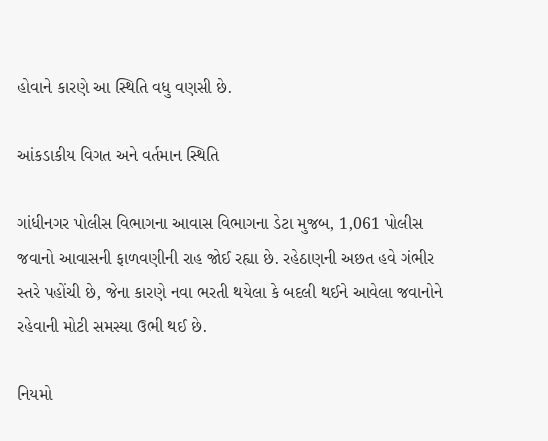હોવાને કારણે આ સ્થિતિ વધુ વણસી છે.

આંકડાકીય વિગત અને વર્તમાન સ્થિતિ

ગાંધીનગર પોલીસ વિભાગના આવાસ વિભાગના ડેટા મુજબ, 1,061 પોલીસ જવાનો આવાસની ફાળવણીની રાહ જોઈ રહ્યા છે. રહેઠાણની અછત હવે ગંભીર સ્તરે પહોંચી છે, જેના કારણે નવા ભરતી થયેલા કે બદલી થઈને આવેલા જવાનોને રહેવાની મોટી સમસ્યા ઉભી થઈ છે.

નિયમો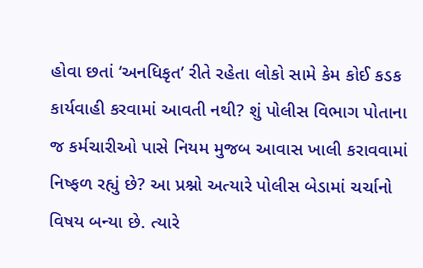હોવા છતાં ‘અનધિકૃત’ રીતે રહેતા લોકો સામે કેમ કોઈ કડક કાર્યવાહી કરવામાં આવતી નથી? શું પોલીસ વિભાગ પોતાના જ કર્મચારીઓ પાસે નિયમ મુજબ આવાસ ખાલી કરાવવામાં નિષ્ફળ રહ્યું છે? આ પ્રશ્નો અત્યારે પોલીસ બેડામાં ચર્ચાનો વિષય બન્યા છે. ત્યારે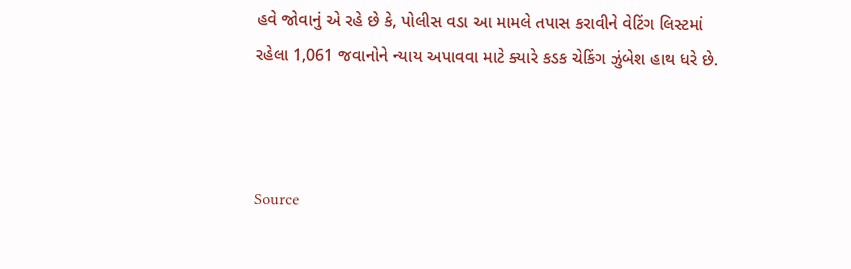હવે જોવાનું એ રહે છે કે, પોલીસ વડા આ મામલે તપાસ કરાવીને વેટિંગ લિસ્ટમાં રહેલા 1,061 જવાનોને ન્યાય અપાવવા માટે ક્યારે કડક ચેકિંગ ઝુંબેશ હાથ ધરે છે.



Source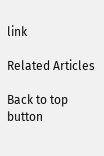link

Related Articles

Back to top button